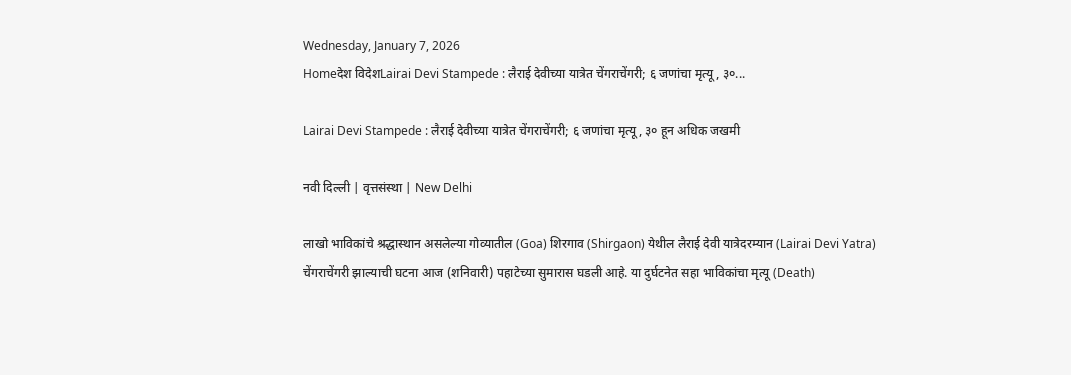Wednesday, January 7, 2026
Homeदेश विदेशLairai Devi Stampede : लैराई देवीच्या यात्रेत चेंगराचेंगरी; ६ जणांचा मृत्यू, ३०...

Lairai Devi Stampede : लैराई देवीच्या यात्रेत चेंगराचेंगरी; ६ जणांचा मृत्यू, ३० हून अधिक जखमी

नवी दिल्ली | वृत्तसंस्था | New Delhi

लाखो भाविकांचे श्रद्धास्थान असलेल्या गोव्यातील (Goa) शिरगाव (Shirgaon) येथील लैराई देवी यात्रेदरम्यान (Lairai Devi Yatra) चेंगराचेंगरी झाल्याची घटना आज (शनिवारी) पहाटेच्या सुमारास घडली आहे. या दुर्घटनेत सहा भाविकांचा मृत्यू (Death)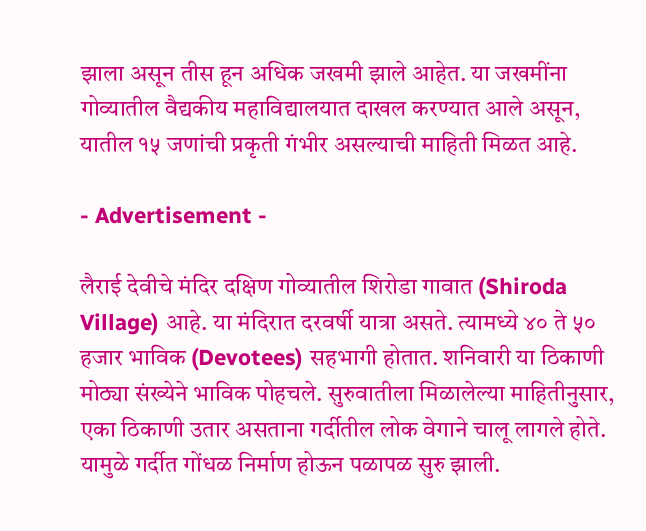झाला असून तीस हून अधिक जखमी झाले आहेत. या जखमींना गोव्यातील वैद्यकीय महाविद्यालयात दाखल करण्यात आले असून, यातील १५ जणांची प्रकृती गंभीर असल्याची माहिती मिळत आहे.

- Advertisement -

लैराई देवीचे मंदिर दक्षिण गोव्यातील शिरोडा गावात (Shiroda Village) आहे. या मंदिरात दरवर्षी यात्रा असते. त्यामध्ये ४० ते ५० हजार भाविक (Devotees) सहभागी होतात. शनिवारी या ठिकाणी मोठ्या संख्येने भाविक पोहचले. सुरुवातीला मिळालेल्या माहितीनुसार, एका ठिकाणी उतार असताना गर्दीतील लोक वेगाने चालू लागले होते. यामुळे गर्दीत गोंधळ निर्माण होऊन पळापळ सुरु झाली.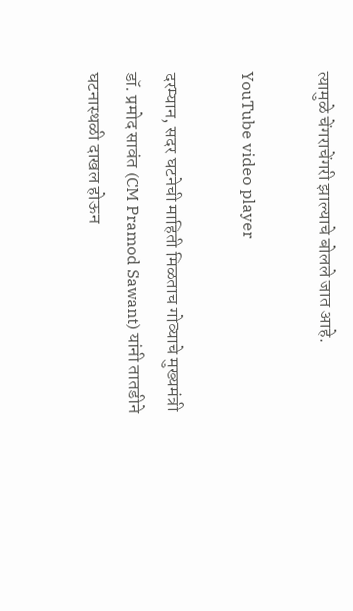त्यामुळे चेंगराचेंगरी झाल्याचे बोलले जात आहे.

YouTube video player

दरम्यान, सदर घटनेची माहिती मिळताच गोव्याचे मुख्यमंत्री डॉ. प्रमोद सावंत (CM Pramod Sawant) यांनी तातडीने घटनास्थळी दाखल होऊन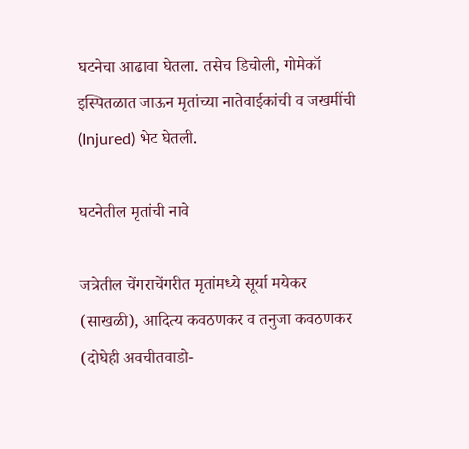घटनेचा आढावा घेतला. तसेच डिचोली, गोमेकॉ इस्पितळात जाऊन मृतांच्या नातेवाईकांची व जखमींची (Injured) भेट घेतली.

घटनेतील मृतांची नावे

जत्रेतील चेंगराचेंगरीत मृतांमध्ये सूर्या मयेकर (साखळी), आदित्य कवठणकर व तनुजा कवठणकर (दोघेही अवचीतवाडो-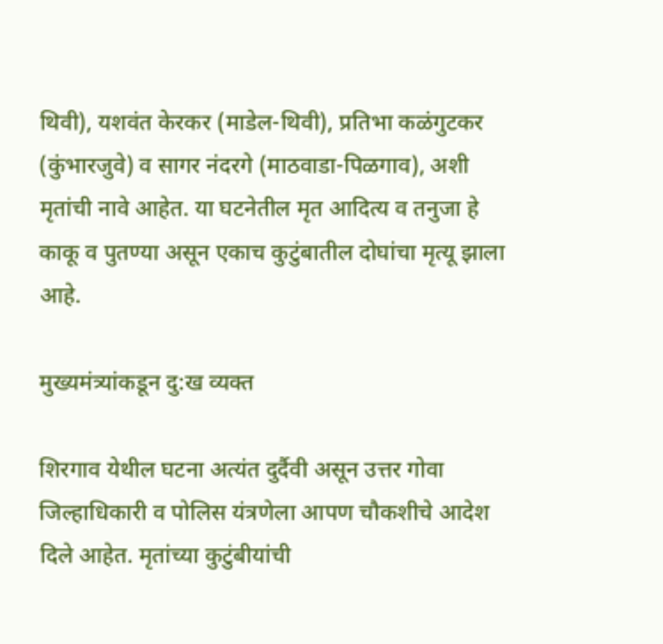थिवी), यशवंत केरकर (माडेल-थिवी), प्रतिभा कळंगुटकर (कुंभारजुवे) व सागर नंदरगे (माठवाडा-पिळगाव), अशी मृतांची नावे आहेत. या घटनेतील मृत आदित्य व तनुजा हे काकू व पुतण्या असून एकाच कुटुंबातील दोघांचा मृत्यू झाला आहे.

मुख्यमंत्र्यांकडून दु:ख व्यक्त

शिरगाव येथील घटना अत्यंत दुर्दैवी असून उत्तर गोवा जिल्हाधिकारी व पोलिस यंत्रणेला आपण चौकशीचे आदेश दिले आहेत. मृतांच्या कुटुंबीयांची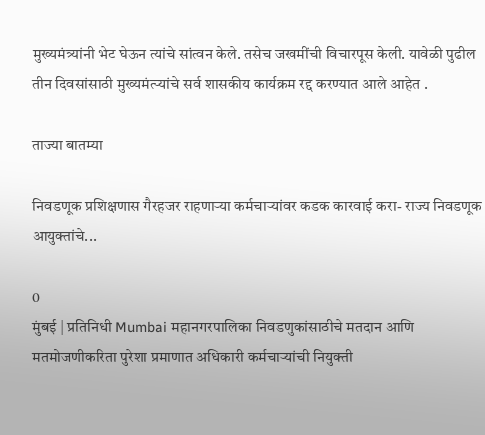मुख्यमंत्र्यांनी भेट घेऊन त्यांचे सांत्वन केले. तसेच जखमींची विचारपूस केली. यावेळी पुढील तीन दिवसांसाठी मुख्यमंत्र्‍यांचे सर्व शासकीय कार्यक्रम रद्द करण्यात आले आहेत .

ताज्या बातम्या

निवडणूक प्रशिक्षणास गैरहजर राहणाऱ्या कर्मचाऱ्यांवर कडक कारवाई करा- राज्य निवडणूक आयुक्तांचे...

0
मुंबई | प्रतिनिधी Mumbai महानगरपालिका निवडणुकांसाठीचे मतदान आणि मतमोजणीकरिता पुरेशा प्रमाणात अधिकारी कर्मचाऱ्यांची नियुक्ती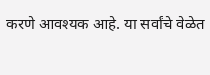करणे आवश्यक आहे. या सर्वांचे वेळेत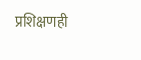प्रशिक्षणही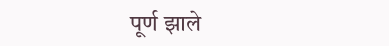पूर्ण झाले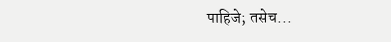पाहिजे; तसेच...